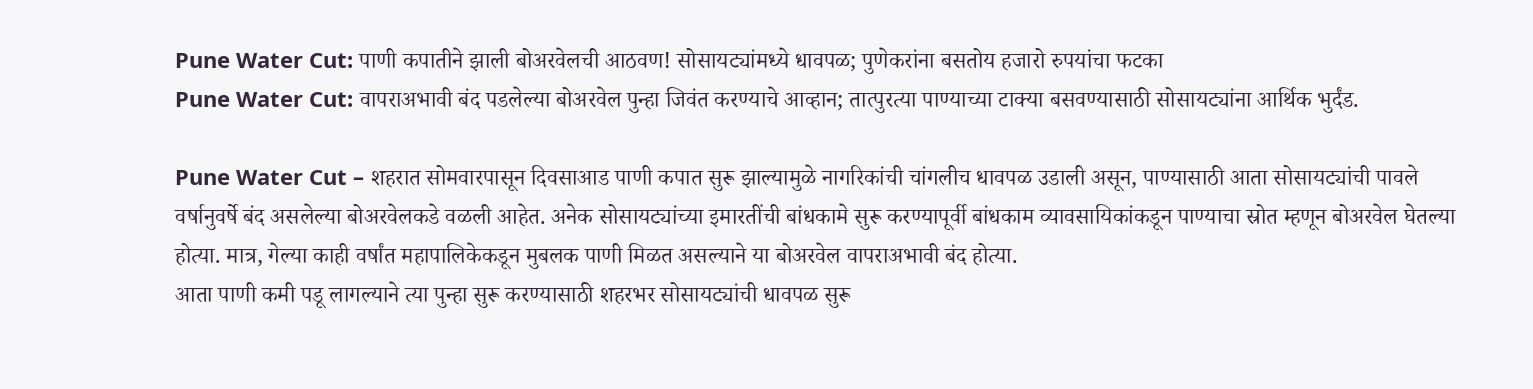Pune Water Cut: पाणी कपातीने झाली बोअरवेलची आठवण! सोसायट्यांमध्ये धावपळ; पुणेकरांना बसतोय हजारो रुपयांचा फटका
Pune Water Cut: वापराअभावी बंद पडलेल्या बोअरवेल पुन्हा जिवंत करण्याचे आव्हान; तात्पुरत्या पाण्याच्या टाक्या बसवण्यासाठी सोसायट्यांना आर्थिक भुर्दंड.

Pune Water Cut – शहरात सोमवारपासून दिवसाआड पाणी कपात सुरू झाल्यामुळे नागरिकांची चांगलीच धावपळ उडाली असून, पाण्यासाठी आता सोसायट्यांची पावले वर्षानुवर्षे बंद असलेल्या बोअरवेलकडे वळली आहेत. अनेक सोसायट्यांच्या इमारतींची बांधकामे सुरू करण्यापूर्वी बांधकाम व्यावसायिकांकडून पाण्याचा स्रोत म्हणून बोअरवेल घेतल्या होत्या. मात्र, गेल्या काही वर्षांत महापालिकेकडून मुबलक पाणी मिळत असल्याने या बोअरवेल वापराअभावी बंद होत्या.
आता पाणी कमी पडू लागल्याने त्या पुन्हा सुरू करण्यासाठी शहरभर सोसायट्यांची धावपळ सुरू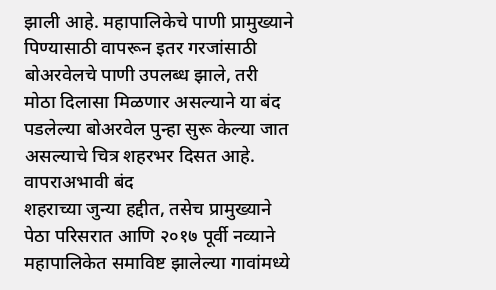झाली आहे. महापालिकेचे पाणी प्रामुख्याने पिण्यासाठी वापरून इतर गरजांसाठी बोअरवेलचे पाणी उपलब्ध झाले, तरी मोठा दिलासा मिळणार असल्याने या बंद पडलेल्या बोअरवेल पुन्हा सुरू केल्या जात असल्याचे चित्र शहरभर दिसत आहे.
वापराअभावी बंद
शहराच्या जुन्या हद्दीत, तसेच प्रामुख्याने पेठा परिसरात आणि २०१७ पूर्वी नव्याने महापालिकेत समाविष्ट झालेल्या गावांमध्ये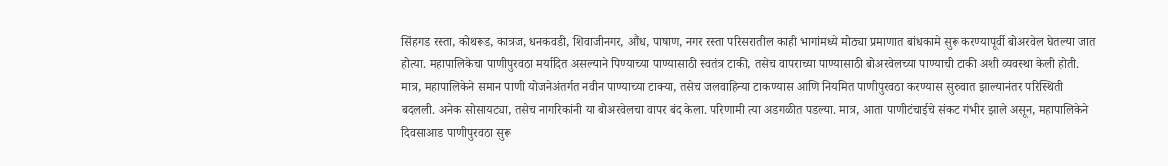सिंहगड रस्ता, कोथरूड, कात्रज, धनकवडी, शिवाजीनगर, औंध, पाषाण, नगर रस्ता परिसरातील काही भागांमध्ये मोठ्या प्रमाणात बांधकामे सुरू करण्यापूर्वी बोअरवेल घेतल्या जात होत्या. महापालिकेचा पाणीपुरवठा मर्यादित असल्याने पिण्याच्या पाण्यासाठी स्वतंत्र टाकी, तसेच वापराच्या पाण्यासाठी बोअरवेलच्या पाण्याची टाकी अशी व्यवस्था केली होती.
मात्र, महापालिकेने समान पाणी योजनेअंतर्गत नवीन पाण्याच्या टाक्या, तसेच जलवाहिन्या टाकण्यास आणि नियमित पाणीपुरवठा करण्यास सुरुवात झाल्यानंतर परिस्थिती बदलली. अनेक सोसायट्या, तसेच नागरिकांनी या बोअरवेलचा वापर बंद केला. परिणामी त्या अडगळीत पडल्या. मात्र, आता पाणीटंचाईचे संकट गंभीर झाले असून, महापालिकेने दिवसाआड पाणीपुरवठा सुरू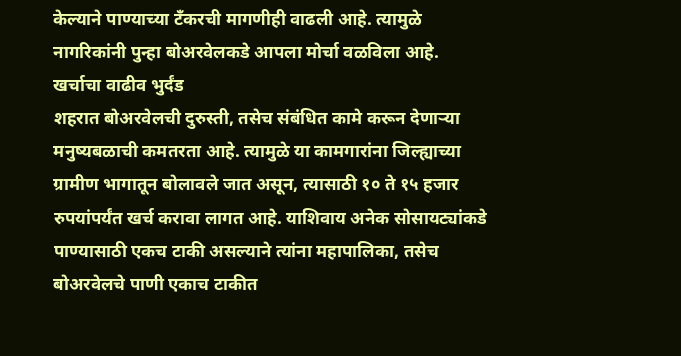केल्याने पाण्याच्या टँकरची मागणीही वाढली आहे. त्यामुळे नागरिकांनी पुन्हा बोअरवेलकडे आपला मोर्चा वळविला आहे.
खर्चाचा वाढीव भुर्दंड
शहरात बोअरवेलची दुरुस्ती, तसेच संबंधित कामे करून देणाऱ्या मनुष्यबळाची कमतरता आहे. त्यामुळे या कामगारांना जिल्ह्याच्या ग्रामीण भागातून बोलावले जात असून, त्यासाठी १० ते १५ हजार रुपयांपर्यंत खर्च करावा लागत आहे. याशिवाय अनेक सोसायट्यांकडे पाण्यासाठी एकच टाकी असल्याने त्यांना महापालिका, तसेच बोअरवेलचे पाणी एकाच टाकीत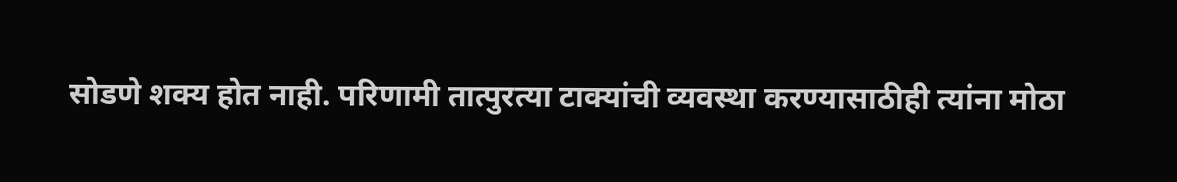सोडणे शक्य होत नाही. परिणामी तात्पुरत्या टाक्यांची व्यवस्था करण्यासाठीही त्यांना मोठा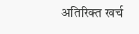अतिरिक्त खर्च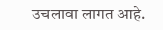उचलावा लागत आहे.